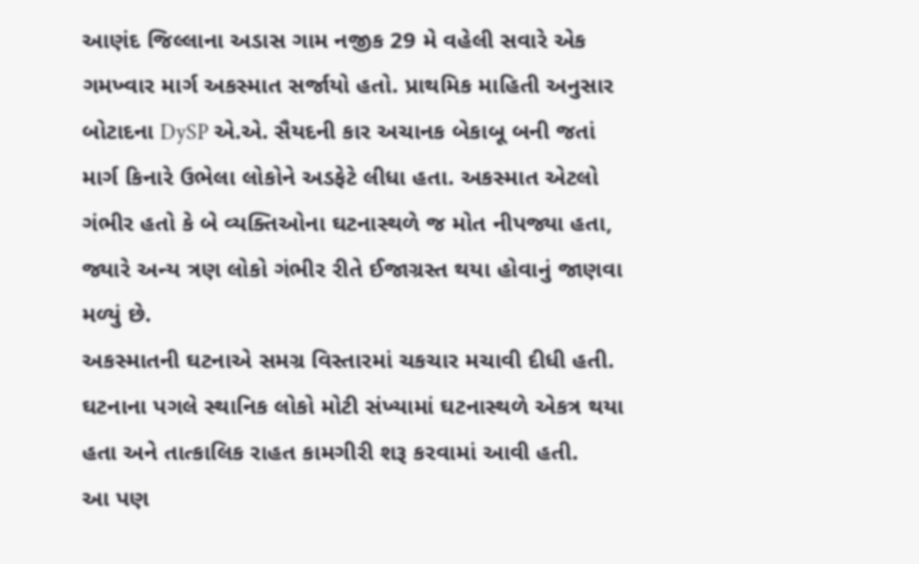આણંદ જિલ્લાના અડાસ ગામ નજીક 29 મે વહેલી સવારે એક ગમખ્વાર માર્ગ અકસ્માત સર્જાયો હતો. પ્રાથમિક માહિતી અનુસાર બોટાદના DySP એ.એ. સૈયદની કાર અચાનક બેકાબૂ બની જતાં માર્ગ કિનારે ઉભેલા લોકોને અડફેટે લીધા હતા. અકસ્માત એટલો ગંભીર હતો કે બે વ્યક્તિઓના ઘટનાસ્થળે જ મોત નીપજ્યા હતા, જ્યારે અન્ય ત્રણ લોકો ગંભીર રીતે ઈજાગ્રસ્ત થયા હોવાનું જાણવા મળ્યું છે.
અકસ્માતની ઘટનાએ સમગ્ર વિસ્તારમાં ચકચાર મચાવી દીધી હતી. ઘટનાના પગલે સ્થાનિક લોકો મોટી સંખ્યામાં ઘટનાસ્થળે એકત્ર થયા હતા અને તાત્કાલિક રાહત કામગીરી શરૂ કરવામાં આવી હતી.
આ પણ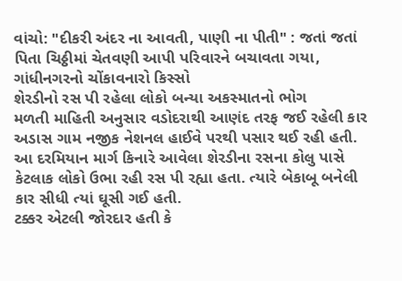વાંચો: "દીકરી અંદર ના આવતી, પાણી ના પીતી" : જતાં જતાં પિતા ચિઠ્ઠીમાં ચેતવણી આપી પરિવારને બચાવતા ગયા, ગાંધીનગરનો ચોંકાવનારો કિસ્સો
શેરડીનો રસ પી રહેલા લોકો બન્યા અકસ્માતનો ભોગ
મળતી માહિતી અનુસાર વડોદરાથી આણંદ તરફ જઈ રહેલી કાર અડાસ ગામ નજીક નેશનલ હાઈવે પરથી પસાર થઈ રહી હતી. આ દરમિયાન માર્ગ કિનારે આવેલા શેરડીના રસના કોલુ પાસે કેટલાક લોકો ઉભા રહી રસ પી રહ્યા હતા. ત્યારે બેકાબૂ બનેલી કાર સીધી ત્યાં ઘૂસી ગઈ હતી.
ટક્કર એટલી જોરદાર હતી કે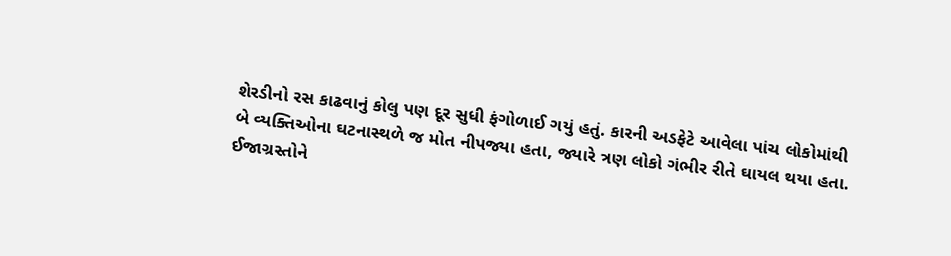શેરડીનો રસ કાઢવાનું કોલુ પણ દૂર સુધી ફંગોળાઈ ગયું હતું. કારની અડફેટે આવેલા પાંચ લોકોમાંથી બે વ્યક્તિઓના ઘટનાસ્થળે જ મોત નીપજ્યા હતા, જ્યારે ત્રણ લોકો ગંભીર રીતે ઘાયલ થયા હતા.
ઈજાગ્રસ્તોને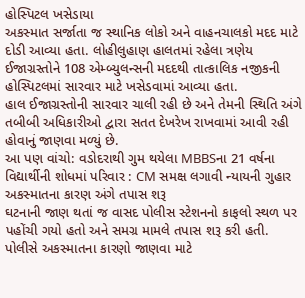હોસ્પિટલ ખસેડાયા
અકસ્માત સર્જાતા જ સ્થાનિક લોકો અને વાહનચાલકો મદદ માટે દોડી આવ્યા હતા. લોહીલુહાણ હાલતમાં રહેલા ત્રણેય ઈજાગ્રસ્તોને 108 એમ્બ્યુલન્સની મદદથી તાત્કાલિક નજીકની હોસ્પિટલમાં સારવાર માટે ખસેડવામાં આવ્યા હતા.
હાલ ઈજાગ્રસ્તોની સારવાર ચાલી રહી છે અને તેમની સ્થિતિ અંગે તબીબી અધિકારીઓ દ્વારા સતત દેખરેખ રાખવામાં આવી રહી હોવાનું જાણવા મળ્યું છે.
આ પણ વાંચો: વડોદરાથી ગુમ થયેલા MBBSના 21 વર્ષના વિદ્યાર્થીની શોધમાં પરિવાર : CM સમક્ષ લગાવી ન્યાયની ગુહાર
અકસ્માતના કારણ અંગે તપાસ શરૂ
ઘટનાની જાણ થતાં જ વાસદ પોલીસ સ્ટેશનનો કાફલો સ્થળ પર પહોંચી ગયો હતો અને સમગ્ર મામલે તપાસ શરૂ કરી હતી. પોલીસે અકસ્માતના કારણો જાણવા માટે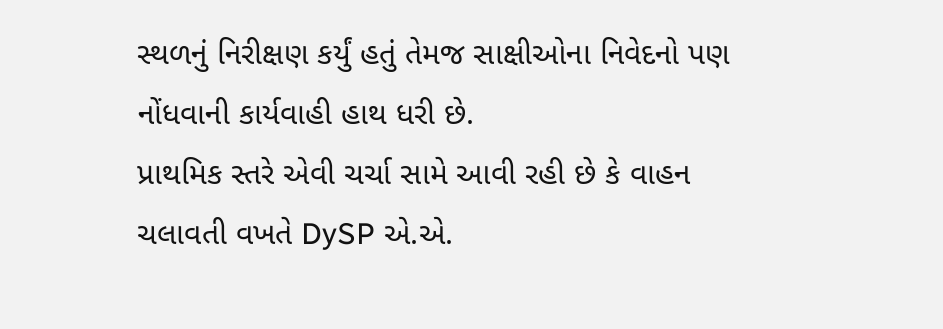સ્થળનું નિરીક્ષણ કર્યું હતું તેમજ સાક્ષીઓના નિવેદનો પણ નોંધવાની કાર્યવાહી હાથ ધરી છે.
પ્રાથમિક સ્તરે એવી ચર્ચા સામે આવી રહી છે કે વાહન ચલાવતી વખતે DySP એ.એ.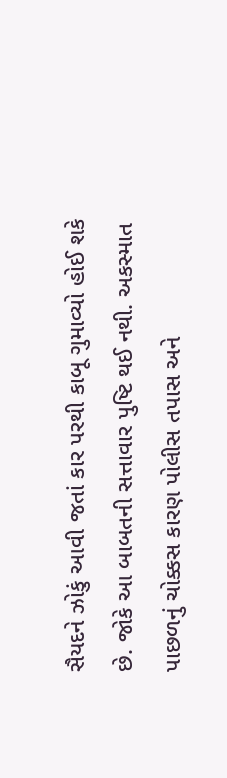સૈયદને ઝોકું આવી જતાં કાર પરથી કાબૂ ગુમાવ્યો હોઈ શકે છે. જોકે આ બાબતની સત્તાવાર પુષ્ટિ થઈ નથી. અકસ્માત પાછળનું ચોક્કસ કારણ પોલીસ તપાસ અને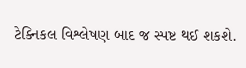ટેક્નિકલ વિશ્લેષણ બાદ જ સ્પષ્ટ થઈ શકશે.